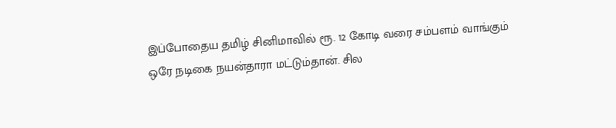இப்போதைய தமிழ் சினிமாவில் ரூ. 12 கோடி வரை சம்பளம் வாங்கும் ஒரே நடிகை நயன்தாரா மட்டும்தான். சில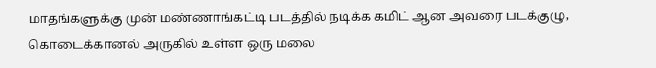மாதங்களுக்கு முன் மண்ணாங்கட்டி படத்தில் நடிக்க கமிட் ஆன அவரை படக்குழு, கொடைக்கானல் அருகில் உள்ள ஒரு மலை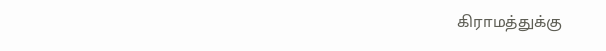கிராமத்துக்கு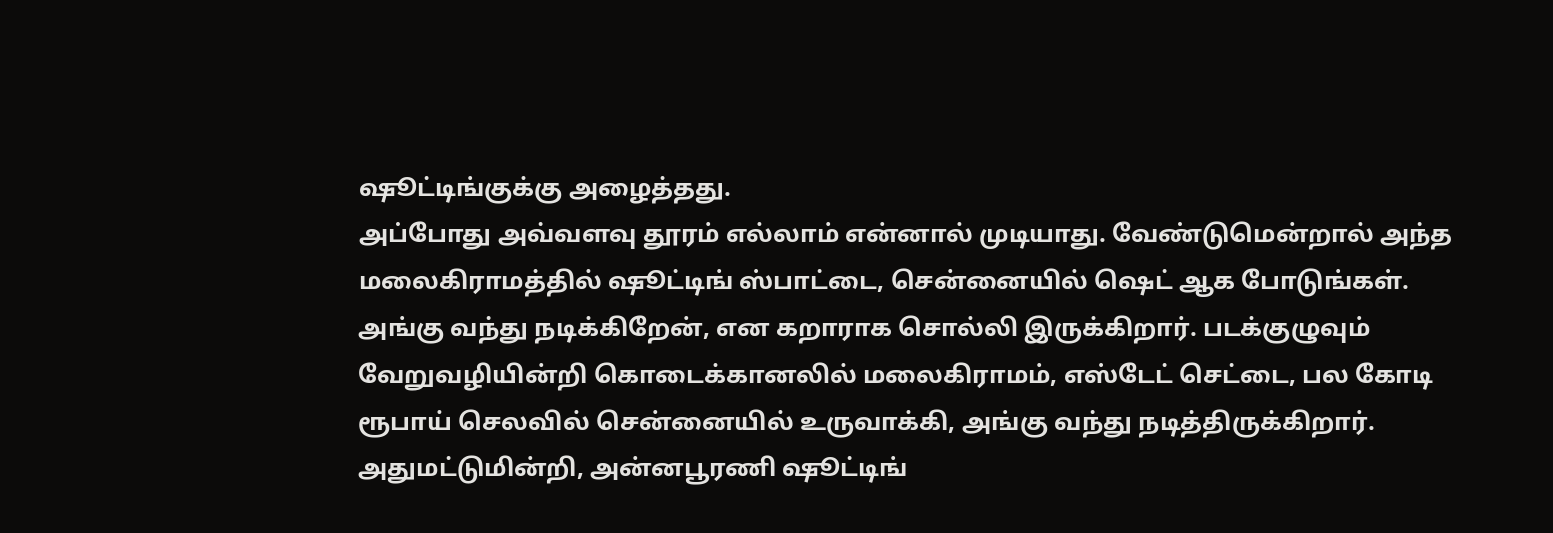ஷூட்டிங்குக்கு அழைத்தது.
அப்போது அவ்வளவு தூரம் எல்லாம் என்னால் முடியாது. வேண்டுமென்றால் அந்த மலைகிராமத்தில் ஷூட்டிங் ஸ்பாட்டை, சென்னையில் ஷெட் ஆக போடுங்கள். அங்கு வந்து நடிக்கிறேன், என கறாராக சொல்லி இருக்கிறார். படக்குழுவும் வேறுவழியின்றி கொடைக்கானலில் மலைகிராமம், எஸ்டேட் செட்டை, பல கோடி ரூபாய் செலவில் சென்னையில் உருவாக்கி, அங்கு வந்து நடித்திருக்கிறார்.
அதுமட்டுமின்றி, அன்னபூரணி ஷூட்டிங்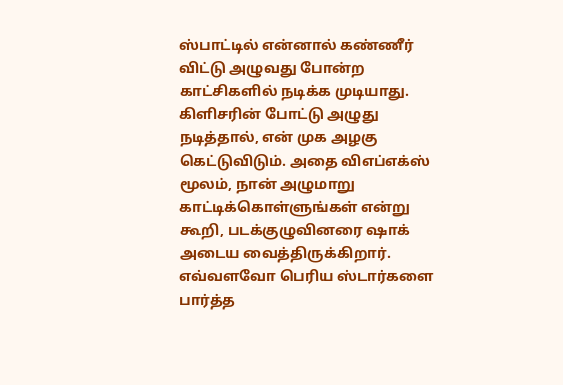ஸ்பாட்டில் என்னால் கண்ணீர் விட்டு அழுவது போன்ற காட்சிகளில் நடிக்க முடியாது. கிளிசரின் போட்டு அழுது நடித்தால், என் முக அழகு கெட்டுவிடும். அதை விஎப்எக்ஸ் மூலம், நான் அழுமாறு காட்டிக்கொள்ளுங்கள் என்று கூறி, படக்குழுவினரை ஷாக் அடைய வைத்திருக்கிறார்.
எவ்வளவோ பெரிய ஸ்டார்களை பார்த்த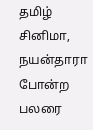தமிழ் சினிமா, நயன்தாரா போன்ற பலரை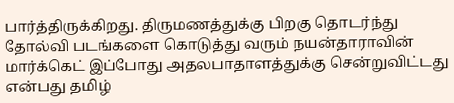பார்த்திருக்கிறது. திருமணத்துக்கு பிறகு தொடர்ந்து தோல்வி படங்களை கொடுத்து வரும் நயன்தாராவின் மார்க்கெட் இப்போது அதலபாதாளத்துக்கு சென்றுவிட்டது என்பது தமிழ்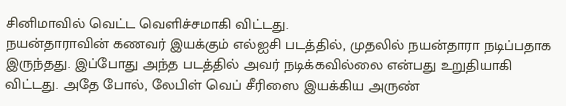சினிமாவில் வெட்ட வெளிச்சமாகி விட்டது.
நயன்தாராவின் கணவர் இயக்கும் எல்ஐசி படத்தில், முதலில் நயன்தாரா நடிப்பதாக இருந்தது. இப்போது அந்த படத்தில் அவர் நடிக்கவில்லை என்பது உறுதியாகி விட்டது. அதே போல், லேபிள் வெப் சீரிஸை இயக்கிய அருண்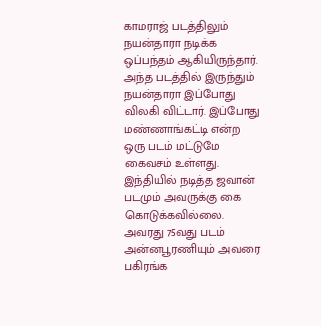காமராஜ் படத்திலும் நயன்தாரா நடிக்க ஒப்பந்தம் ஆகியிருந்தார். அந்த படத்தில் இருந்தும் நயன்தாரா இப்போது விலகி விட்டார். இப்போது மண்ணாங்கட்டி என்ற ஒரு படம் மட்டுமே கைவசம் உள்ளது.
இந்தியில் நடித்த ஜவான் படமும் அவருக்கு கை கொடுக்கவில்லை. அவரது 75வது படம் அன்னபூரணியும் அவரை பகிரங்க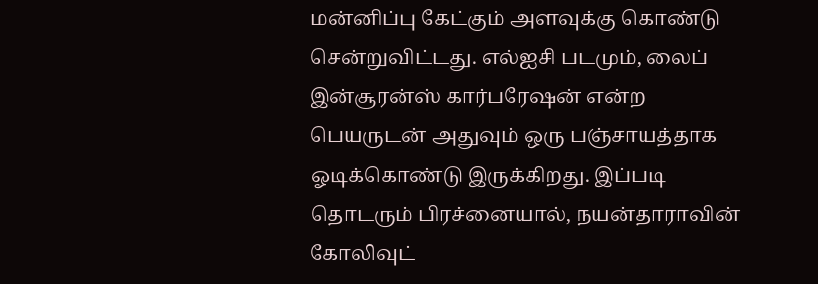மன்னிப்பு கேட்கும் அளவுக்கு கொண்டு சென்றுவிட்டது. எல்ஐசி படமும், லைப் இன்சூரன்ஸ் கார்பரேஷன் என்ற பெயருடன் அதுவும் ஒரு பஞ்சாயத்தாக ஓடிக்கொண்டு இருக்கிறது. இப்படி தொடரும் பிரச்னையால், நயன்தாராவின் கோலிவுட்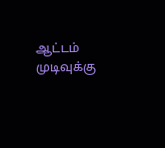ஆட்டம் முடிவுக்கு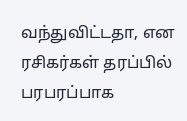வந்துவிட்டதா, என ரசிகர்கள் தரப்பில் பரபரப்பாக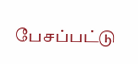பேசப்பட்டு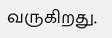வருகிறது.